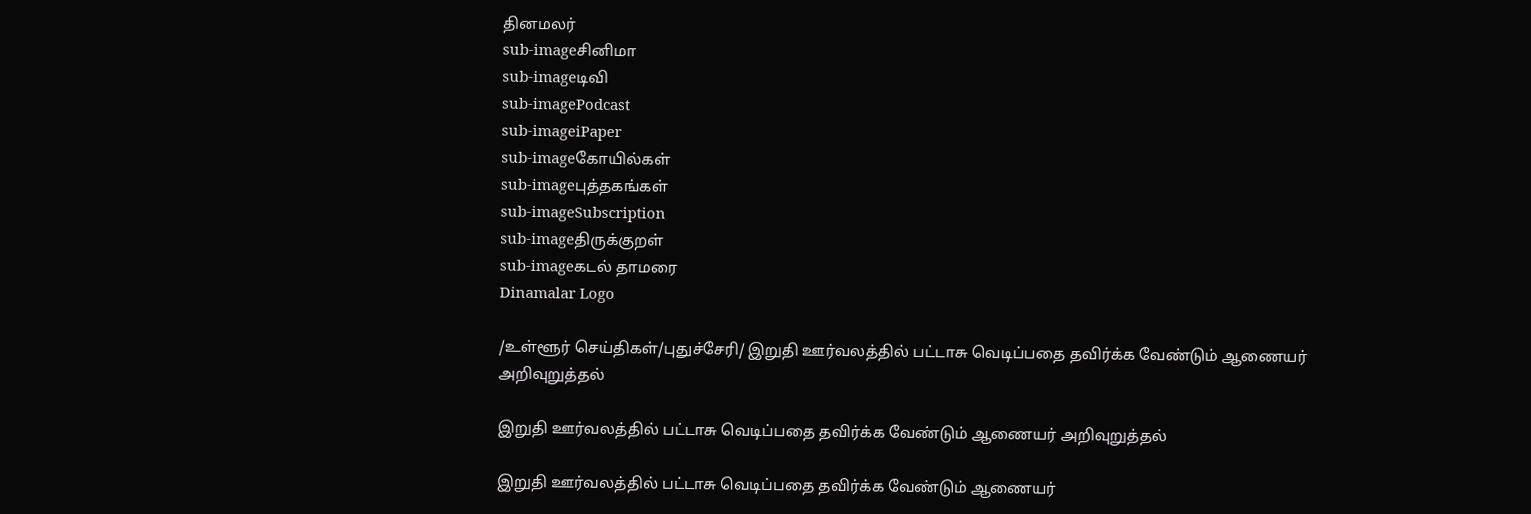தினமலர்
sub-imageசினிமா
sub-imageடிவி
sub-imagePodcast
sub-imageiPaper
sub-imageகோயில்கள்
sub-imageபுத்தகங்கள்
sub-imageSubscription
sub-imageதிருக்குறள்
sub-imageகடல் தாமரை
Dinamalar Logo

/உள்ளூர் செய்திகள்/புதுச்சேரி/ இறுதி ஊர்வலத்தில் பட்டாசு வெடிப்பதை தவிர்க்க வேண்டும் ஆணையர் அறிவுறுத்தல்

இறுதி ஊர்வலத்தில் பட்டாசு வெடிப்பதை தவிர்க்க வேண்டும் ஆணையர் அறிவுறுத்தல்

இறுதி ஊர்வலத்தில் பட்டாசு வெடிப்பதை தவிர்க்க வேண்டும் ஆணையர்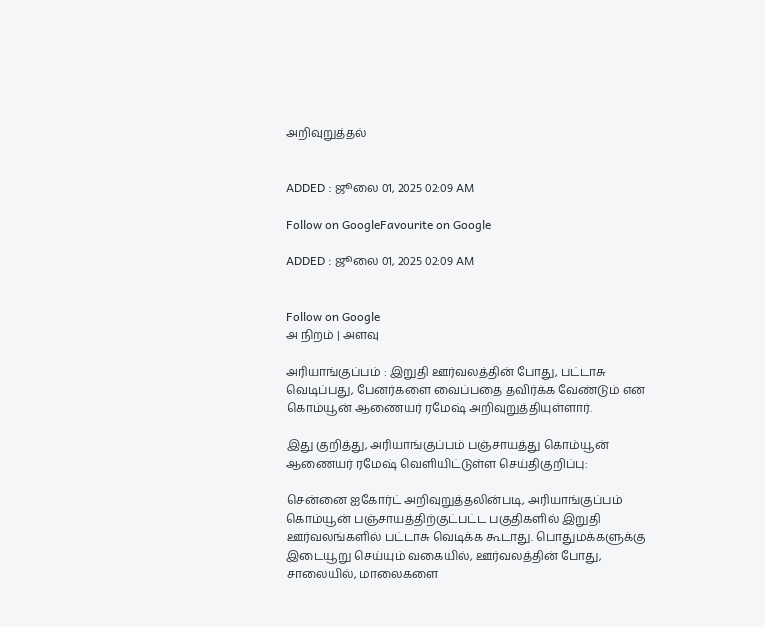அறிவுறுத்தல்


ADDED : ஜூலை 01, 2025 02:09 AM

Follow on GoogleFavourite on Google

ADDED : ஜூலை 01, 2025 02:09 AM


Follow on Google
அ நிறம் | அளவு

அரியாங்குப்பம் : இறுதி ஊர்வலத்தின் போது, பட்டாசு வெடிப்பது, பேனர்களை வைப்பதை தவிர்க்க வேண்டும் என கொம்யூன் ஆணையர் ரமேஷ் அறிவுறுத்தியுள்ளார்.

இது குறித்து, அரியாங்குப்பம் பஞ்சாயத்து கொம்யூன் ஆணையர் ரமேஷ் வெளியிட்டுள்ள செய்திகுறிப்பு:

சென்னை ஐகோர்ட் அறிவுறுத்தலின்படி, அரியாங்குப்பம் கொம்யூன் பஞ்சாயத்திற்குட்பட்ட பகுதிகளில் இறுதி ஊர்வலங்களில் பட்டாசு வெடிக்க கூடாது. பொதுமக்களுக்கு இடையூறு செய்யும் வகையில், ஊர்வலத்தின் போது, சாலையில், மாலைகளை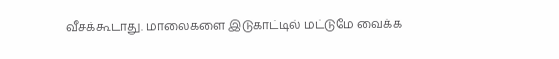வீசக்கூடாது. மாலைகளை இடுகாட்டில் மட்டுமே வைக்க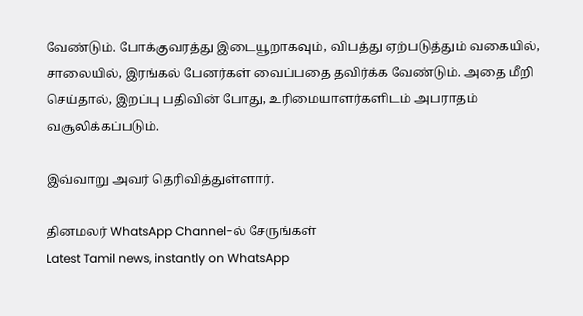வேண்டும். போக்குவரத்து இடையூறாகவும், விபத்து ஏற்படுத்தும் வகையில், சாலையில், இரங்கல் பேனர்கள் வைப்பதை தவிர்க்க வேண்டும். அதை மீறி செய்தால், இறப்பு பதிவின் போது, உரிமையாளர்களிடம் அபராதம் வசூலிக்கப்படும்.

இவ்வாறு அவர் தெரிவித்துள்ளார்.

தினமலர் WhatsApp Channel-ல் சேருங்கள்
Latest Tamil news, instantly on WhatsApp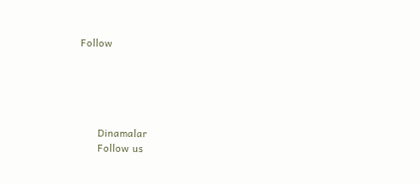Follow





      Dinamalar
      Follow us